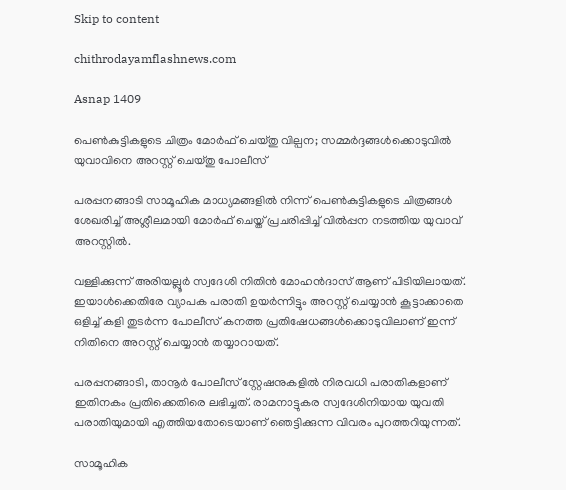Skip to content

chithrodayamflashnews.com

Asnap 1409

പെൺകുട്ടികളുടെ ചിത്രം മോർഫ് ചെയ്തു വില്പന; സമ്മർദ്ദങ്ങൾക്കൊടുവിൽ യുവാവിനെ അറസ്റ്റ് ചെയ്തു പോലീസ്

പരപ്പനങ്ങാടി സാമൂഹിക മാധ്യമങ്ങളിൽ നിന്ന് പെൺകുട്ടികളുടെ ചിത്രങ്ങൾ ശേഖരിച്ച് അശ്ലീലമായി മോർഫ് ചെയ്ത് പ്രചരിപ്പിച്ച് വിൽപ്പന നടത്തിയ യുവാവ് അറസ്റ്റിൽ.

വള്ളിക്കുന്ന് അരിയല്ലൂർ സ്വദേശി നിതിൻ മോഹൻദാസ് ആണ് പിടിയിലായത്. ഇയാൾക്കെതിരേ വ്യാപക പരാതി ഉയർന്നിട്ടും അറസ്റ്റ് ചെയ്യാൻ കൂട്ടാക്കാതെ ഒളിച്ച് കളി തുടർന്ന പോലീസ് കനത്ത പ്രതിഷേധങ്ങൾക്കൊടുവിലാണ് ഇന്ന് നിതിനെ അറസ്റ്റ് ചെയ്യാൻ തയ്യാറായത്.

പരപ്പനങ്ങാടി, താനൂർ പോലീസ് സ്റ്റേഷനുകളിൽ നിരവധി പരാതികളാണ് ഇതിനകം പ്രതിക്കെതിരെ ലഭിച്ചത്. രാമനാട്ടുകര സ്വദേശിനിയായ യുവതി പരാതിയുമായി എത്തിയതോടെയാണ് ഞെട്ടിക്കുന്ന വിവരം പുറത്തറിയുന്നത്.

സാമൂഹിക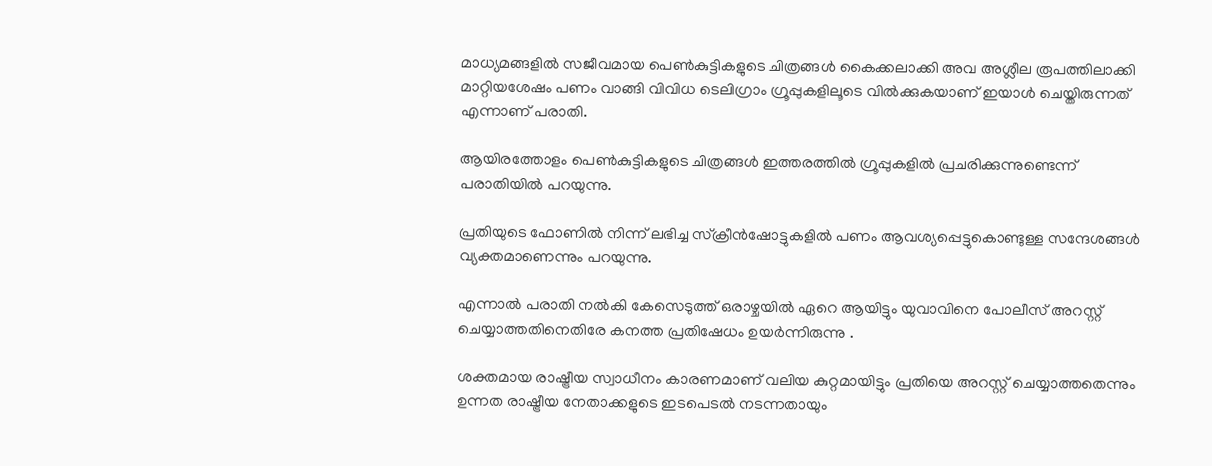മാധ്യമങ്ങളിൽ സജീവമായ പെൺകുട്ടികളുടെ ചിത്രങ്ങൾ കൈക്കലാക്കി അവ അശ്ലീല രൂപത്തിലാക്കി മാറ്റിയശേഷം പണം വാങ്ങി വിവിധ ടെലിഗ്രാം ഗ്രൂപ്പുകളിലൂടെ വിൽക്കുകയാണ് ഇയാൾ ചെയ്തിരുന്നത് എന്നാണ് പരാതി.

ആയിരത്തോളം പെൺകുട്ടികളുടെ ചിത്രങ്ങൾ ഇത്തരത്തിൽ ഗ്രൂപ്പുകളിൽ പ്രചരിക്കുന്നുണ്ടെന്ന് പരാതിയിൽ പറയുന്നു.

പ്രതിയുടെ ഫോണിൽ നിന്ന് ലഭിച്ച സ്ക്രീൻഷോട്ടുകളിൽ പണം ആവശ്യപ്പെട്ടുകൊണ്ടുള്ള സന്ദേശങ്ങൾ വ്യക്തമാണെന്നും പറയുന്നു.

എന്നാൽ പരാതി നൽകി കേസെടുത്ത് ഒരാഴ്ചയിൽ ഏറെ ആയിട്ടും യുവാവിനെ പോലീസ് അറസ്റ്റ് ചെയ്യാത്തതിനെതിരേ കനത്ത പ്രതിഷേധം ഉയർന്നിരുന്നു .

ശക്തമായ രാഷ്ട്രീയ സ്വാധീനം കാരണമാണ് വലിയ കുറ്റമായിട്ടും പ്രതിയെ അറസ്റ്റ് ചെയ്യാത്തതെന്നും ഉന്നത രാഷ്ട്രീയ നേതാക്കളുടെ ഇടപെടൽ നടന്നതായും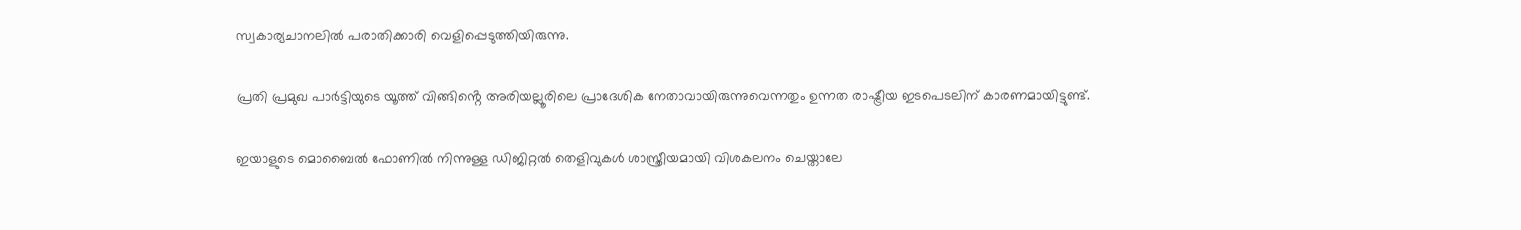സ്വകാര്യചാനലിൽ പരാതിക്കാരി വെളിപ്പെടുത്തിയിരുന്നു.

പ്രതി പ്രമുഖ പാർട്ടിയുടെ യൂത്ത് വിങ്ങിൻ്റെ അരിയല്ലൂരിലെ പ്രാദേശിക നേതാവായിരുന്നുവെന്നതും ഉന്നത രാഷ്ട്രീയ ഇടപെടലിന് കാരണമായിട്ടുണ്ട്.

ഇയാളുടെ മൊബൈൽ ഫോണിൽ നിന്നുള്ള ഡിജിറ്റൽ തെളിവുകൾ ശാസ്ത്രീയമായി വിശകലനം ചെയ്താലേ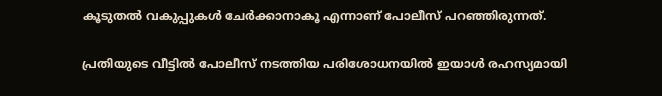കൂടുതൽ വകുപ്പുകൾ ചേർക്കാനാകൂ എന്നാണ് പോലീസ് പറഞ്ഞിരുന്നത്.

പ്രതിയുടെ വീട്ടിൽ പോലീസ് നടത്തിയ പരിശോധനയിൽ ഇയാൾ രഹസ്യമായി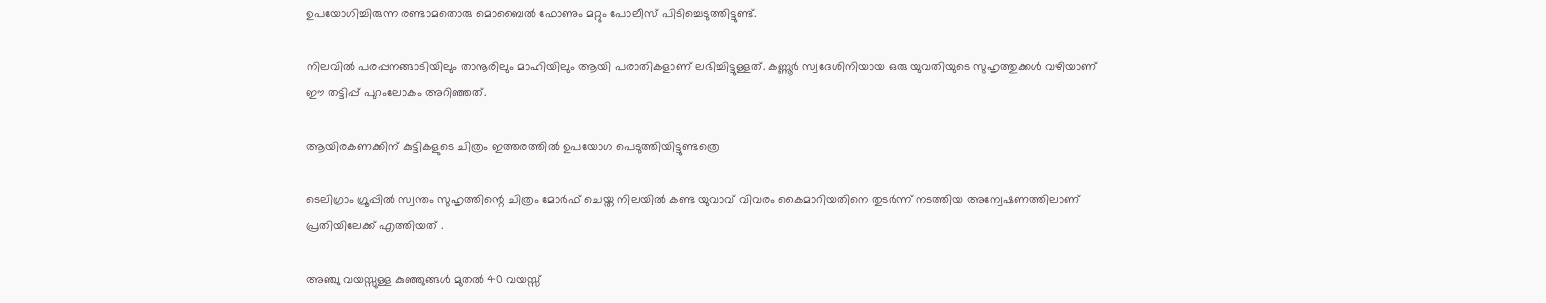ഉപയോഗിച്ചിരുന്ന രണ്ടാമതൊരു മൊബൈൽ ഫോണും മറ്റും പോലീസ് പിടിച്ചെടുത്തിട്ടുണ്ട്.

നിലവിൽ പരപ്പനങ്ങാടിയിലും താനൂരിലും മാഹിയിലും ആയി പരാതികളാണ് ലഭിച്ചിട്ടുള്ളത്. കണ്ണൂർ സ്വദേശിനിയായ ഒരു യുവതിയുടെ സുഹൃത്തുക്കൾ വഴിയാണ് ഈ തട്ടിപ്പ് പുറംലോകം അറിഞ്ഞത്.

ആയിരകണക്കിന് കുട്ടികളുടെ ചിത്രം ഇത്തരത്തിൽ ഉപയോഗ പെടുത്തിയിട്ടുണ്ടത്രെ

ടെലിഗ്രാം ഗ്രൂപ്പിൽ സ്വന്തം സുഹൃത്തിന്റെ ചിത്രം മോർഫ് ചെയ്ത നിലയിൽ കണ്ട യുവാവ് വിവരം കൈമാറിയതിനെ തുടർന്ന് നടത്തിയ അന്വേഷണത്തിലാണ് പ്രതിയിലേക്ക് എത്തിയത് .

അഞ്ചു വയസ്സുള്ള കുഞ്ഞുങ്ങൾ മുതൽ 40 വയസ്സ്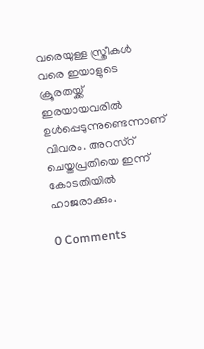വരെയുള്ള സ്ത്രീകൾ വരെ ഇയാളുടെ ക്രൂരതയ്ക്ക് ഇരയായവരിൽ ഉൾപ്പെടുന്നുണ്ടെന്നാണ് വിവരം. അറസ്റ് ചെയ്തപ്രതിയെ ഇന്ന് കോടതിയിൽ ഹാജരാക്കും.

0 Comments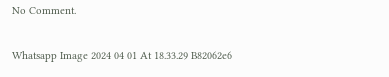No Comment.

Whatsapp Image 2024 04 01 At 18.33.29 B82062e6